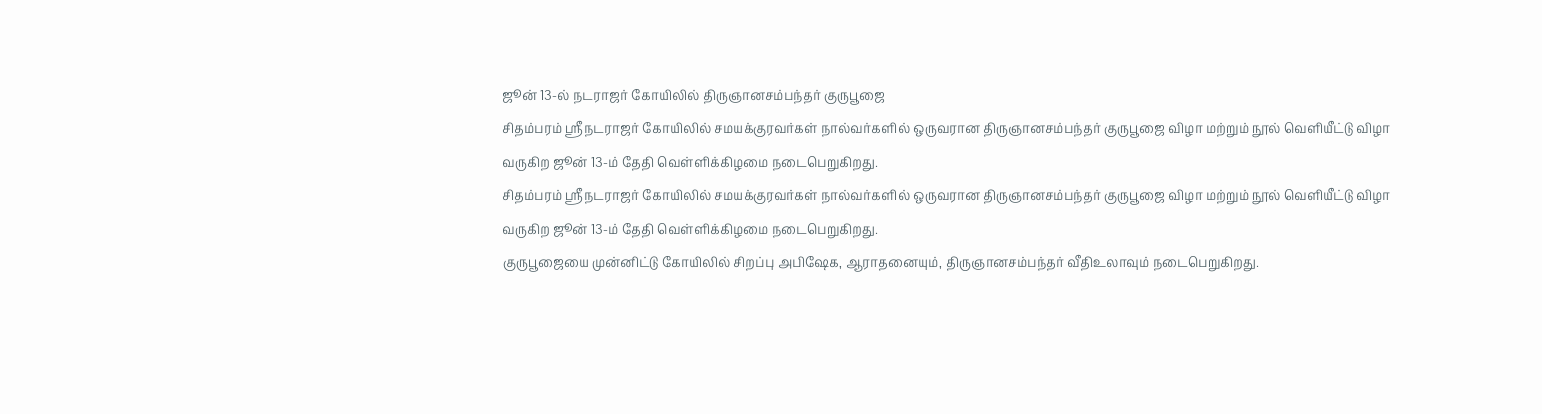ஜூன் 13-ல் நடராஜர் கோயிலில் திருஞானசம்பந்தர் குருபூஜை
சிதம்பரம் ஸ்ரீநடராஜர் கோயிலில் சமயக்குரவர்கள் நால்வர்களில் ஒருவரான திருஞானசம்பந்தர் குருபூஜை விழா மற்றும் நூல் வெளியீட்டு விழா வருகிற ஜூன் 13-ம் தேதி வெள்ளிக்கிழமை நடைபெறுகிறது.
சிதம்பரம் ஸ்ரீநடராஜர் கோயிலில் சமயக்குரவர்கள் நால்வர்களில் ஒருவரான திருஞானசம்பந்தர் குருபூஜை விழா மற்றும் நூல் வெளியீட்டு விழா வருகிற ஜூன் 13-ம் தேதி வெள்ளிக்கிழமை நடைபெறுகிறது.
குருபூஜையை முன்னிட்டு கோயிலில் சிறப்பு அபிஷேக, ஆராதனையும், திருஞானசம்பந்தர் வீதிஉலாவும் நடைபெறுகிறது.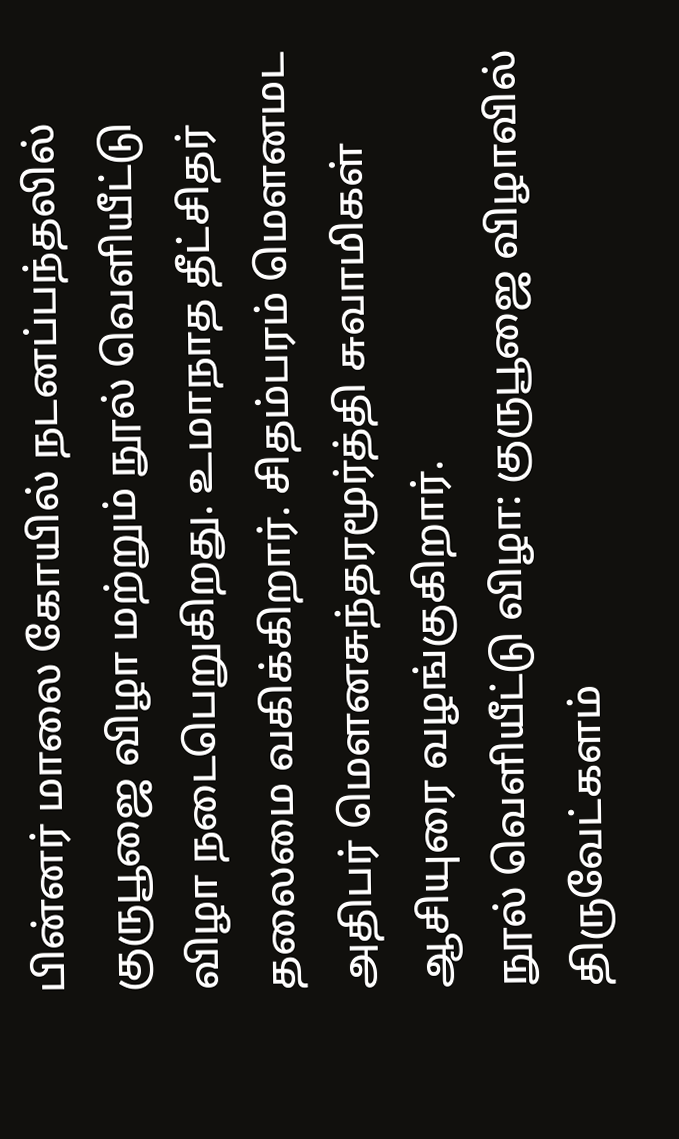பின்னர் மாலை கோயில் நடனப்பந்தலில் குருபூஜை விழா மற்றும் நூல் வெளியீட்டு விழா நடைபெறுகிறது. உமாநாத தீட்சிதர் தலைமை வகிக்கிறார். சிதம்பரம் மெளனமட அதிபர் மெளனசுந்தரமூர்த்தி சுவாமிகள் ஆசியுரை வழங்குகிறார்.
நூல் வெளியீட்டு விழா: குருபூஜை விழாவில் திருவேட்களம்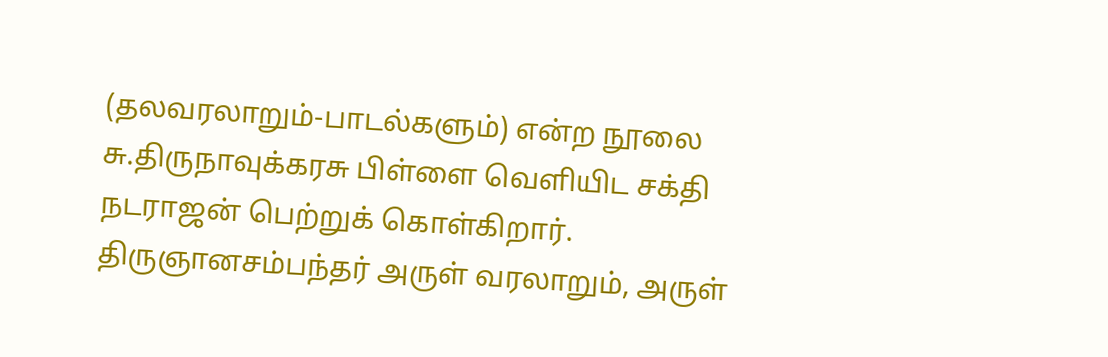(தலவரலாறும்-பாடல்களும்) என்ற நூலை சு.திருநாவுக்கரசு பிள்ளை வெளியிட சக்தி நடராஜன் பெற்றுக் கொள்கிறார். திருஞானசம்பந்தர் அருள் வரலாறும், அருள்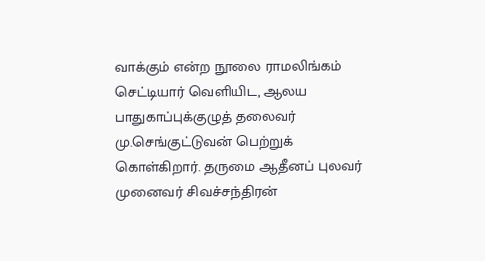வாக்கும் என்ற நூலை ராமலிங்கம் செட்டியார் வெளியிட, ஆலய பாதுகாப்புக்குழுத் தலைவர் மு.செங்குட்டுவன் பெற்றுக் கொள்கிறார். தருமை ஆதீனப் புலவர் முனைவர் சிவச்சந்திரன்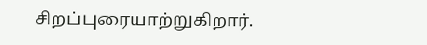சிறப்புரையாற்றுகிறார்.